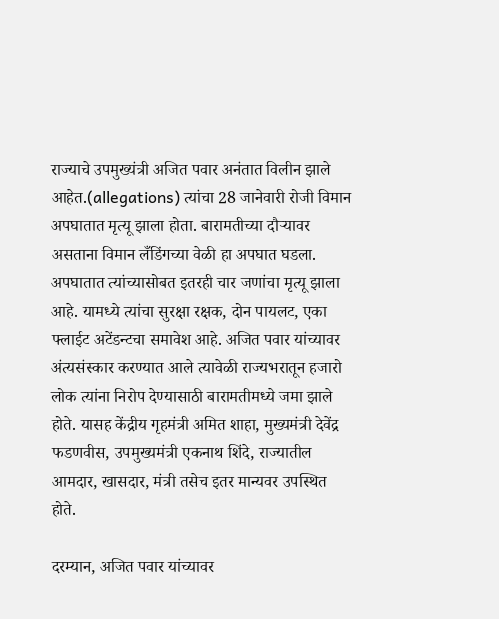राज्याचे उपमुख्यंत्री अजित पवार अनंतात विलीन झाले आहेत.(allegations) त्यांचा 28 जानेवारी रोजी विमान अपघातात मृत्यू झाला होता. बारामतीच्या दौऱ्यावर असताना विमान लँडिंगच्या वेळी हा अपघात घडला. अपघातात त्यांच्यासोबत इतरही चार जणांचा मृत्यू झाला आहे. यामध्ये त्यांचा सुरक्षा रक्षक, दोन पायलट, एका फ्लाईट अटेंडन्टचा समावेश आहे. अजित पवार यांच्यावर अंत्यसंस्कार करण्यात आले त्यावेळी राज्यभरातून हजारो लोक त्यांना निरोप देण्यासाठी बारामतीमध्ये जमा झाले होते. यासह केंद्रीय गृहमंत्री अमित शाहा, मुख्यमंत्री देवेंद्र फडणवीस, उपमुख्यमंत्री एकनाथ शिंदे, राज्यातील आमदार, खासदार, मंत्री तसेच इतर मान्यवर उपस्थित होते.

दरम्यान, अजित पवार यांच्यावर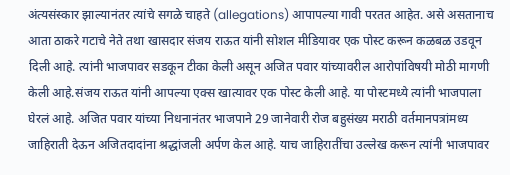अंत्यसंस्कार झाल्यानंतर त्यांचे सगळे चाहते (allegations) आपापल्या गावी परतत आहेत. असे असतानाच आता ठाकरे गटाचे नेते तथा खासदार संजय राऊत यांनी सोशल मीडियावर एक पोस्ट करून कळबळ उडवून दिली आहे. त्यांनी भाजपावर सडकून टीका केली असून अजित पवार यांच्यावरील आरोपांविषयी मोठी मागणी केली आहे.संजय राऊत यांनी आपल्या एक्स खात्यावर एक पोस्ट केली आहे. या पोस्टमध्ये त्यांनी भाजपाला घेरलं आहे. अजित पवार यांच्या निधनानंतर भाजपाने 29 जानेवारी रोज बहुसंख्य मराठी वर्तमानपत्रांमध्य जाहिराती देऊन अजितदादांना श्रद्धांजली अर्पण केल आहे. याच जाहिरातींचा उल्लेख करून त्यांनी भाजपावर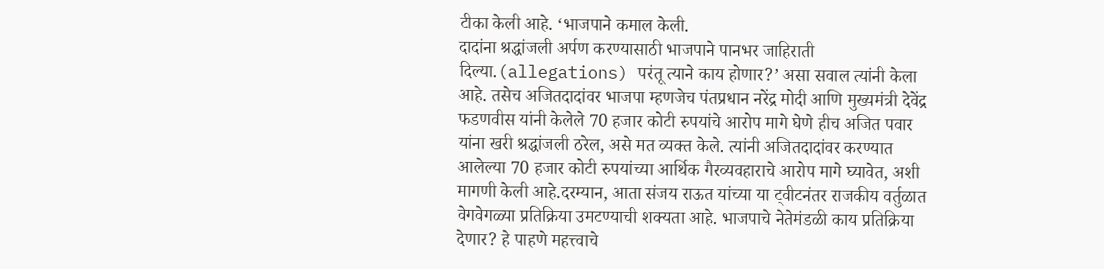टीका केली आहे. ‘भाजपाने कमाल केली.
दादांना श्रद्धांजली अर्पण करण्यासाठी भाजपाने पानभर जाहिराती दिल्या.(allegations) परंतू त्याने काय होणार?’ असा सवाल त्यांनी केला आहे. तसेच अजितदादांवर भाजपा म्हणजेच पंतप्रधान नरेंद्र मोदी आणि मुख्यमंत्री देवेंद्र फडणवीस यांनी केलेले 70 हजार कोटी रुपयांचे आरोप मागे घेणे हीच अजित पवार यांना खरी श्रद्धांजली ठरेल, असे मत व्यक्त केले. त्यांनी अजितदादांवर करण्यात आलेल्या 70 हजार कोटी रुपयांच्या आर्थिक गैरव्यवहाराचे आरोप मागे घ्यावेत, अशी मागणी केली आहे.दरम्यान, आता संजय राऊत यांच्या या ट्वीटनंतर राजकीय वर्तुळात वेगवेगळ्या प्रतिक्रिया उमटण्याची शक्यता आहे. भाजपाचे नेतेमंडळी काय प्रतिक्रिया देणार? हे पाहणे महत्त्वाचे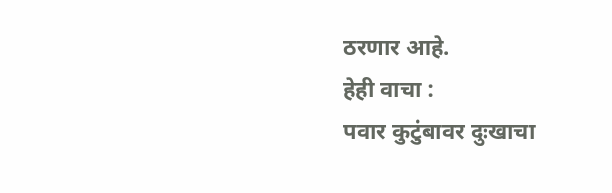ठरणार आहे.
हेही वाचा :
पवार कुटुंबावर दुःखाचा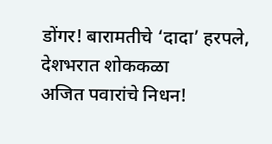डोंगर! बारामतीचे ‘दादा’ हरपले, देशभरात शोककळा
अजित पवारांचे निधन!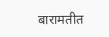बारामतीत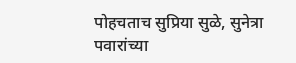पोहचताच सुप्रिया सुळे, सुनेत्रा पवारांच्या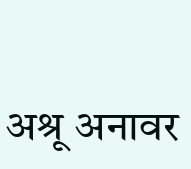अश्रू अनावर